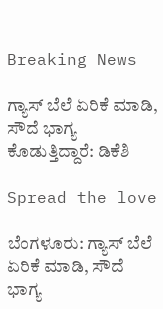Breaking News

ಗ್ಯಾಸ್ ಬೆಲೆ ಏರಿಕೆ ಮಾಡಿ, ಸೌದೆ ಭಾಗ್ಯ ಕೊಡುತ್ತಿದ್ದಾರೆ: ಡಿಕೆಶಿ

Spread the love

ಬೆಂಗಳೂರು: ಗ್ಯಾಸ್ ಬೆಲೆ ಏರಿಕೆ ಮಾಡಿ, ಸೌದೆ ಭಾಗ್ಯ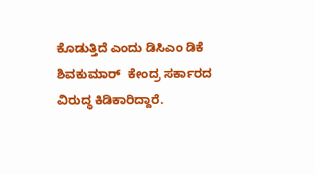ಕೊಡುತ್ತಿದೆ ಎಂದು ಡಿಸಿಎಂ ಡಿಕೆ ಶಿವಕುಮಾರ್  ಕೇಂದ್ರ ಸರ್ಕಾರದ ವಿರುದ್ಧ ಕಿಡಿಕಾರಿದ್ದಾರೆ.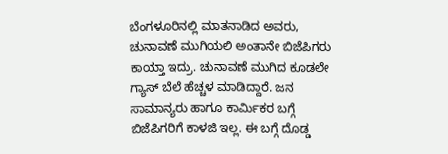ಬೆಂಗಳೂರಿನಲ್ಲಿ ಮಾತನಾಡಿದ ಅವರು, ಚುನಾವಣೆ ಮುಗಿಯಲಿ ಅಂತಾನೇ ಬಿಜೆಪಿಗರು ಕಾಯ್ತಾ ಇದ್ರು. ಚುನಾವಣೆ ಮುಗಿದ ಕೂಡಲೇ ಗ್ಯಾಸ್ ಬೆಲೆ ಹೆಚ್ಚಳ ಮಾಡಿದ್ದಾರೆ. ಜನ ಸಾಮಾನ್ಯರು ಹಾಗೂ ಕಾರ್ಮಿಕರ ಬಗ್ಗೆ ಬಿಜೆಪಿಗರಿಗೆ ಕಾಳಜಿ ಇಲ್ಲ. ಈ ಬಗ್ಗೆ ದೊಡ್ಡ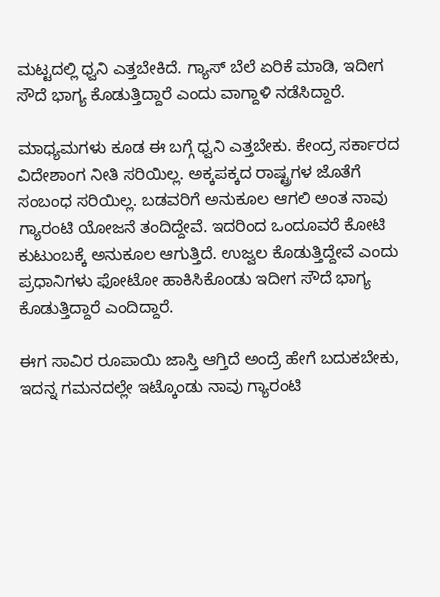ಮಟ್ಟದಲ್ಲಿ ಧ್ವನಿ ಎತ್ತಬೇಕಿದೆ. ಗ್ಯಾಸ್ ಬೆಲೆ ಏರಿಕೆ ಮಾಡಿ, ಇದೀಗ ಸೌದೆ ಭಾಗ್ಯ ಕೊಡುತ್ತಿದ್ದಾರೆ ಎಂದು ವಾಗ್ದಾಳಿ ನಡೆಸಿದ್ದಾರೆ.

ಮಾಧ್ಯಮಗಳು ಕೂಡ ಈ ಬಗ್ಗೆ ಧ್ವನಿ ಎತ್ತಬೇಕು. ಕೇಂದ್ರ ಸರ್ಕಾರದ ವಿದೇಶಾಂಗ ನೀತಿ ಸರಿಯಿಲ್ಲ. ಅಕ್ಕಪಕ್ಕದ ರಾಷ್ಟ್ರಗಳ ಜೊತೆಗೆ ಸಂಬಂಧ ಸರಿಯಿಲ್ಲ. ಬಡವರಿಗೆ ಅನುಕೂಲ ಆಗಲಿ ಅಂತ ನಾವು ಗ್ಯಾರಂಟಿ ಯೋಜನೆ ತಂದಿದ್ದೇವೆ. ಇದರಿಂದ ಒಂದೂವರೆ ಕೋಟಿ ಕುಟುಂಬಕ್ಕೆ ಅನುಕೂಲ ಆಗುತ್ತಿದೆ. ಉಜ್ವಲ ಕೊಡುತ್ತಿದ್ದೇವೆ ಎಂದು ಪ್ರಧಾನಿಗಳು ಫೋಟೋ ಹಾಕಿಸಿಕೊಂಡು ಇದೀಗ ಸೌದೆ ಭಾಗ್ಯ ಕೊಡುತ್ತಿದ್ದಾರೆ ಎಂದಿದ್ದಾರೆ.

ಈಗ ಸಾವಿರ ರೂಪಾಯಿ ಜಾಸ್ತಿ ಆಗ್ತಿದೆ ಅಂದ್ರೆ ಹೇಗೆ ಬದುಕಬೇಕು, ಇದನ್ನ ಗಮನದಲ್ಲೇ ಇಟ್ಕೊಂಡು ನಾವು ಗ್ಯಾರಂಟಿ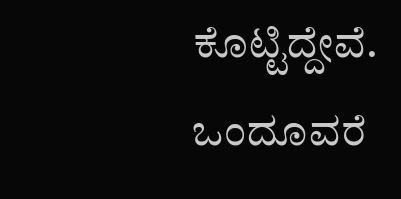ಕೊಟ್ಟಿದ್ದೇವೆ. ಒಂದೂವರೆ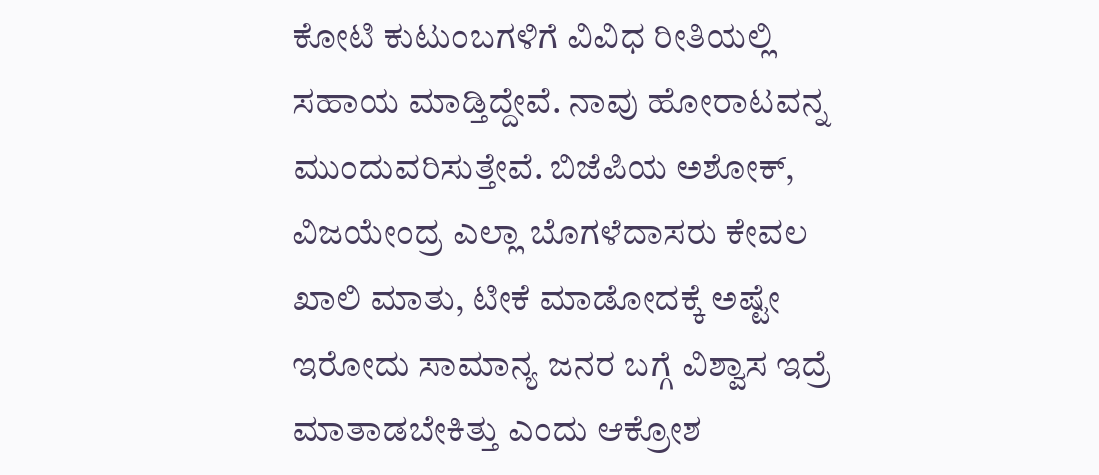ಕೋಟಿ ಕುಟುಂಬಗಳಿಗೆ ವಿವಿಧ ರೀತಿಯಲ್ಲಿ ಸಹಾಯ ಮಾಡ್ತಿದ್ದೇವೆ. ನಾವು ಹೋರಾಟವನ್ನ ಮುಂದುವರಿಸುತ್ತೇವೆ. ಬಿಜೆಪಿಯ ಅಶೋಕ್, ವಿಜಯೇಂದ್ರ ಎಲ್ಲಾ ಬೊಗಳೆದಾಸರು ಕೇವಲ ಖಾಲಿ ಮಾತು, ಟೀಕೆ ಮಾಡೋದಕ್ಕೆ ಅಷ್ಟೇ ಇರೋದು ಸಾಮಾನ್ಯ ಜನರ ಬಗ್ಗೆ ವಿಶ್ವಾಸ ಇದ್ರೆ ಮಾತಾಡಬೇಕಿತ್ತು ಎಂದು ಆಕ್ರೋಶ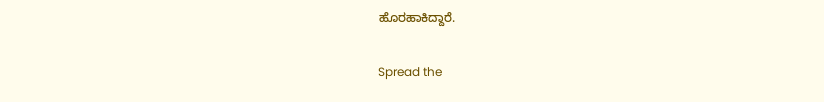ಹೊರಹಾಕಿದ್ದಾರೆ.


Spread the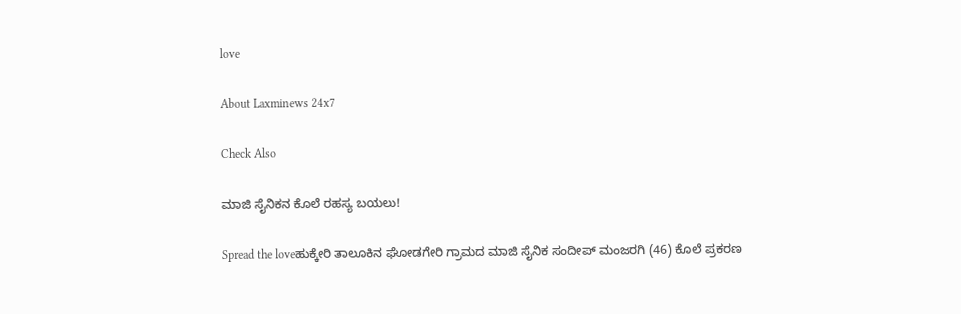love

About Laxminews 24x7

Check Also

ಮಾಜಿ ಸೈನಿಕನ ಕೊಲೆ ರಹಸ್ಯ ಬಯಲು!

Spread the loveಹುಕ್ಕೇರಿ ತಾಲೂಕಿನ ಘೋಡಗೇರಿ ಗ್ರಾಮದ ಮಾಜಿ ಸೈನಿಕ ಸಂದೀಪ್ ಮಂಜರಗಿ (46) ಕೊಲೆ ಪ್ರಕರಣ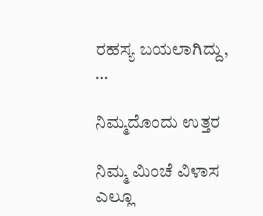ರಹಸ್ಯ ಬಯಲಾಗಿದ್ದು, …

ನಿಮ್ಮದೊಂದು ಉತ್ತರ

ನಿಮ್ಮ ಮಿಂಚೆ ವಿಳಾಸ ಎಲ್ಲೂ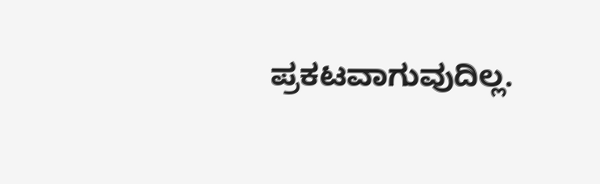ಪ್ರಕಟವಾಗುವುದಿಲ್ಲ.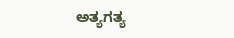ಅತ್ಯಗತ್ಯ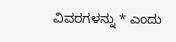ವಿವರಗಳನ್ನು * ಎಂದು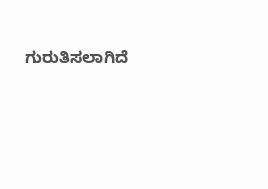ಗುರುತಿಸಲಾಗಿದೆ